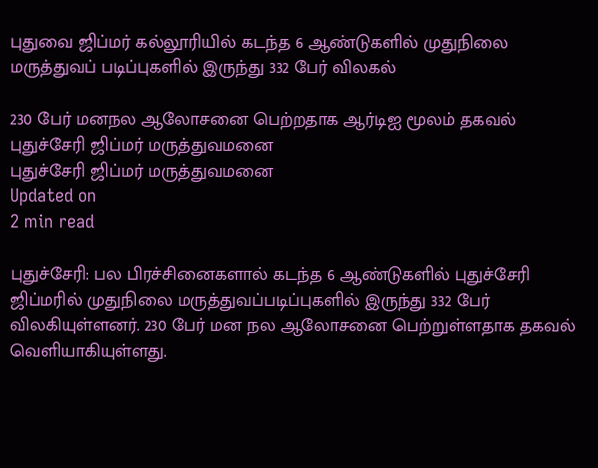புதுவை ஜிப்மர் கல்லூரியில் கடந்த 6 ஆண்டுகளில் முதுநிலை மருத்துவப் படிப்புகளில் இருந்து 332 பேர் விலகல்

230 பேர் மனநல ஆலோசனை பெற்றதாக ஆர்டிஐ மூலம் தகவல்
புதுச்சேரி ஜிப்மர் மருத்துவமனை
புதுச்சேரி ஜிப்மர் மருத்துவமனை
Updated on
2 min read

புதுச்சேரி: பல பிரச்சினைகளால் கடந்த 6 ஆண்டுகளில் புதுச்சேரி ஜிப்மரில் முதுநிலை மருத்துவப்படிப்புகளில் இருந்து 332 பேர் விலகியுள்ளனர். 230 பேர் மன நல ஆலோசனை பெற்றுள்ளதாக தகவல் வெளியாகியுள்ளது.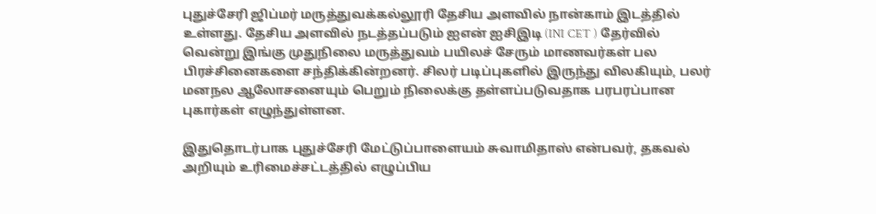புதுச்சேரி ஜிப்மர் மருத்துவக்கல்லூரி தேசிய அளவில் நான்காம் இடத்தில் உள்ளது. தேசிய அளவில் நடத்தப்படும் ஐஎன் ஐசிஇடி (INI CET ) தேர்வில் வென்று இங்கு முதுநிலை மருத்துவம் பயிலச் சேரும் மாணவர்கள் பல பிரச்சினைகளை சந்திக்கின்றனர். சிலர் படிப்புகளில் இருந்து விலகியும், பலர் மனநல ஆலோசனையும் பெறும் நிலைக்கு தள்ளப்படுவதாக பரபரப்பான புகார்கள் எழுந்துள்ளன.

இதுதொடர்பாக புதுச்சேரி மேட்டுப்பாளையம் சுவாமிதாஸ் என்பவர், தகவல் அறியும் உரிமைச்சட்டத்தில் எழுப்பிய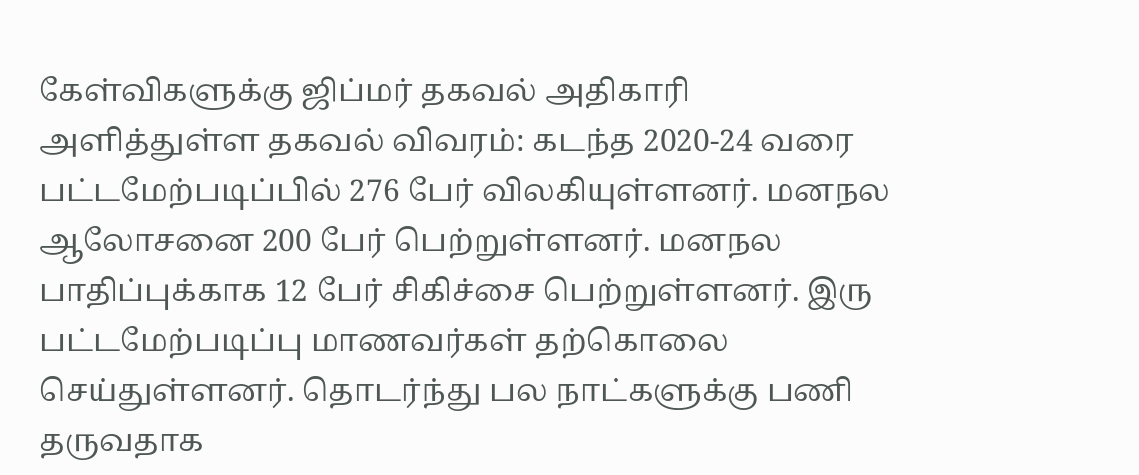கேள்விகளுக்கு ஜிப்மர் தகவல் அதிகாரி அளித்துள்ள தகவல் விவரம்: கடந்த 2020-24 வரை பட்டமேற்படிப்பில் 276 பேர் விலகியுள்ளனர். மனநல ஆலோசனை 200 பேர் பெற்றுள்ளனர். மனநல பாதிப்புக்காக 12 பேர் சிகிச்சை பெற்றுள்ளனர். இரு பட்டமேற்படிப்பு மாணவர்கள் தற்கொலை செய்துள்ளனர். தொடர்ந்து பல நாட்களுக்கு பணி தருவதாக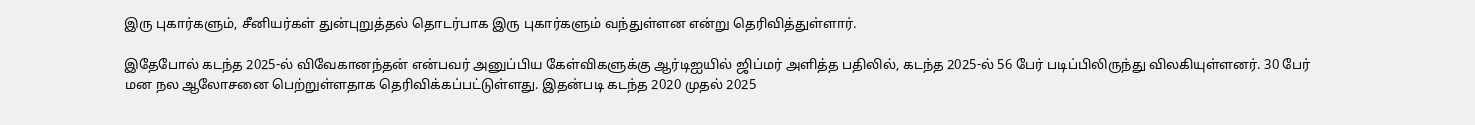இரு புகார்களும், சீனியர்கள் துன்புறுத்தல் தொடர்பாக இரு புகார்களும் வந்துள்ளன என்று தெரிவித்துள்ளார்.

இதேபோல் கடந்த 2025-ல் விவேகானந்தன் என்பவர் அனுப்பிய கேள்விகளுக்கு ஆர்டிஐயில் ஜிப்மர் அளித்த பதிலில், கடந்த 2025-ல் 56 பேர் படிப்பிலிருந்து விலகியுள்ளனர். 30 பேர் மன நல ஆலோசனை பெற்றுள்ளதாக தெரிவிக்கப்பட்டுள்ளது. இதன்படி கடந்த 2020 முதல் 2025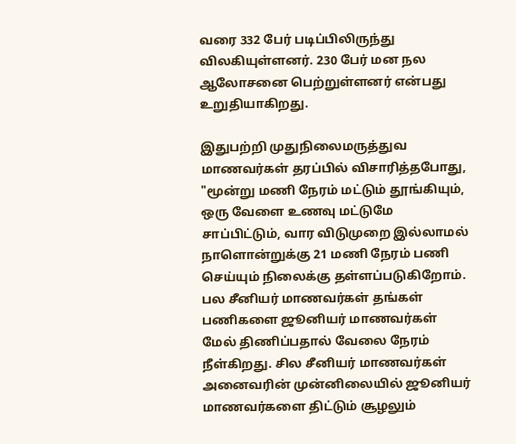வரை 332 பேர் படிப்பிலிருந்து விலகியுள்ளனர். 230 பேர் மன நல ஆலோசனை பெற்றுள்ளனர் என்பது உறுதியாகிறது.

இதுபற்றி முதுநிலைமருத்துவ மாணவர்கள் தரப்பில் விசாரித்தபோது, "மூன்று மணி நேரம் மட்டும் தூங்கியும், ஒரு வேளை உணவு மட்டுமே சாப்பிட்டும், வார விடுமுறை இல்லாமல் நாளொன்றுக்கு 21 மணி நேரம் பணி செய்யும் நிலைக்கு தள்ளப்படுகிறோம். பல சீனியர் மாணவர்கள் தங்கள் பணிகளை ஜூனியர் மாணவர்கள் மேல் திணிப்பதால் வேலை நேரம் நீள்கிறது. சில சீனியர் மாணவர்கள் அனைவரின் முன்னிலையில் ஜூனியர் மாணவர்களை திட்டும் சூழலும்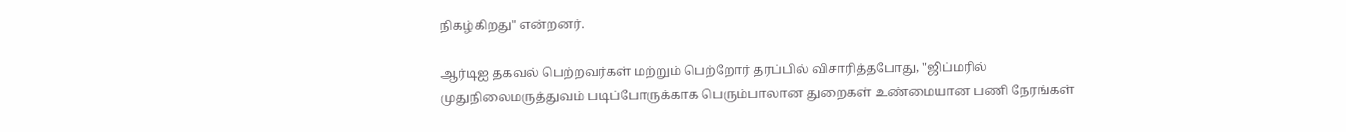நிகழ்கிறது" என்றனர்.

ஆர்டிஐ தகவல் பெற்றவர்கள் மற்றும் பெற்றோர் தரப்பில் விசாரித்தபோது, "ஜிப்மரில் முதுநிலைமருத்துவம் படிப்போருக்காக பெரும்பாலான துறைகள் உண்மையான பணி நேரங்கள்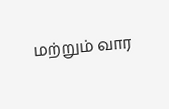மற்றும் வார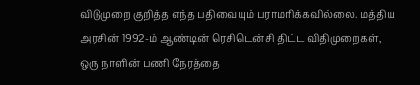விடுமுறை குறித்த எந்த பதிவையும் பராமரிக்கவில்லை. மத்திய அரசின் 1992-ம் ஆண்டின் ரெசிடென்சி திட்ட விதிமுறைகள், ஒரு நாளின் பணி நேரத்தை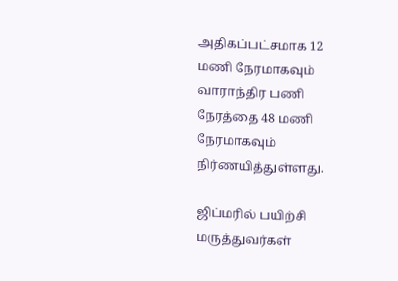அதிகப்பட்சமாக 12 மணி நேரமாகவும் வாராந்திர பணி நேரத்தை 48 மணி நேரமாகவும் நிர்ணயித்துள்ளது.

ஜிப்மரில் பயிற்சி மருத்துவர்கள்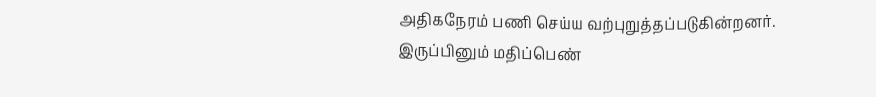அதிகநேரம் பணி செய்ய வற்புறுத்தப்படுகின்றனர். இருப்பினும் மதிப்பெண்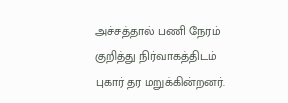அச்சத்தால் பணி நேரம் குறித்து நிர்வாகத்திடம் புகார் தர மறுக்கின்றனர்.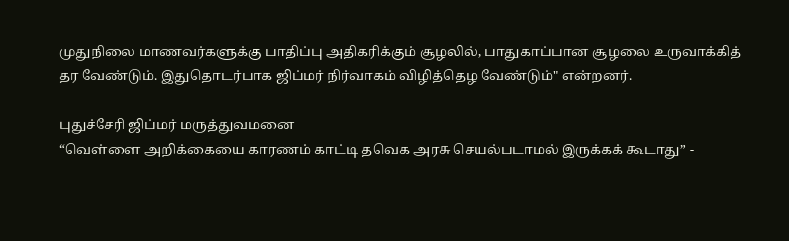முதுநிலை மாணவர்களுக்கு பாதிப்பு அதிகரிக்கும் சூழலில், பாதுகாப்பான சூழலை உருவாக்கித் தர வேண்டும். இதுதொடர்பாக ஜிப்மர் நிர்வாகம் விழித்தெழ வேண்டும்" என்றனர்.

புதுச்சேரி ஜிப்மர் மருத்துவமனை
“வெள்ளை அறிக்கையை காரணம் காட்டி தவெக அரசு செயல்படாமல் இருக்கக் கூடாது” -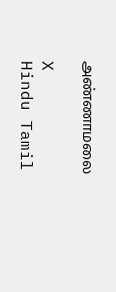அண்ணாமலை

X
Hindu Tamil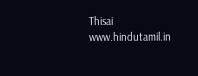Thisai
www.hindutamil.in